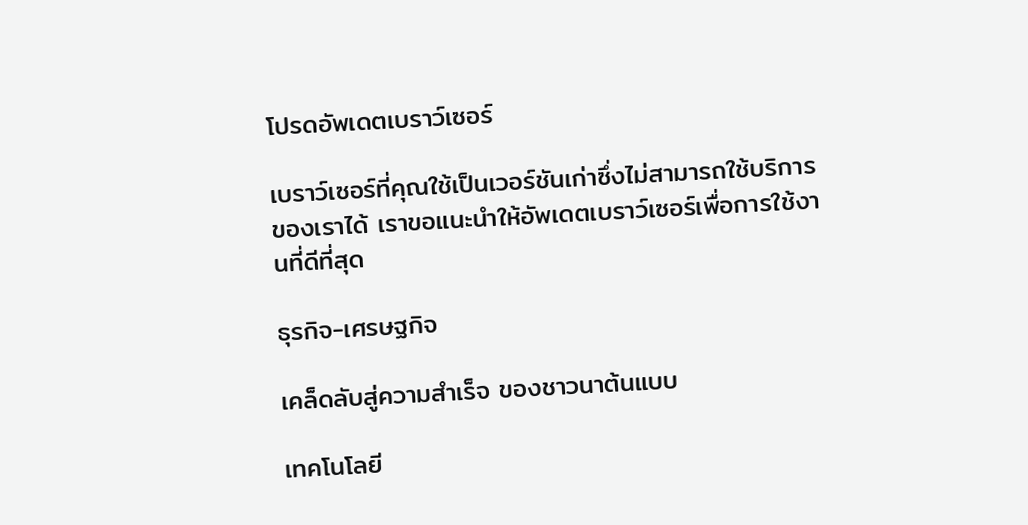โปรดอัพเดตเบราว์เซอร์

เบราว์เซอร์ที่คุณใช้เป็นเวอร์ชันเก่าซึ่งไม่สามารถใช้บริการของเราได้ เราขอแนะนำให้อัพเดตเบราว์เซอร์เพื่อการใช้งานที่ดีที่สุด

ธุรกิจ-เศรษฐกิจ

เคล็ดลับสู่ความสำเร็จ ของชาวนาต้นแบบ

เทคโนโลยี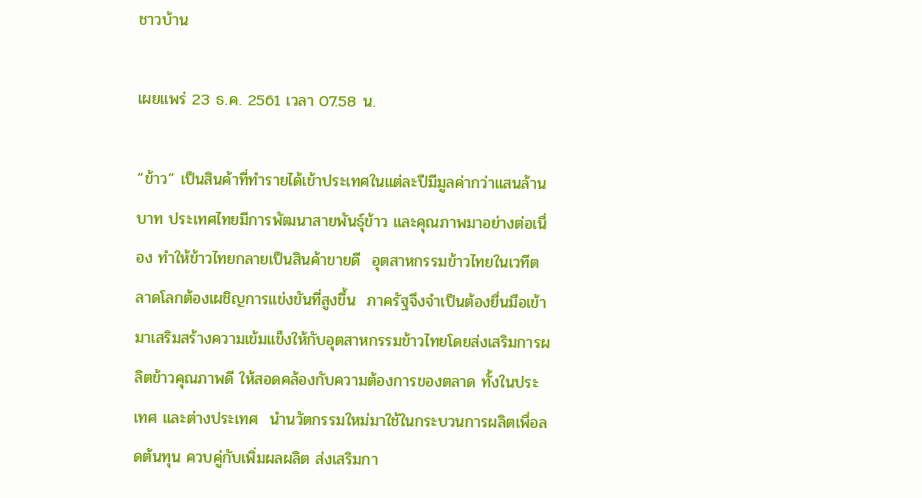ชาวบ้าน

เผยแพร่ 23 ธ.ค. 2561 เวลา 07.58 น.

“ข้าว” เป็นสินค้าที่ทำรายได้เข้าประเทศในแต่ละปีมีมูลค่ากว่าแสนล้านบาท ประเทศไทยมีการพัฒนาสายพันธุ์ข้าว และคุณภาพมาอย่างต่อเนื่อง ทำให้ข้าวไทยกลายเป็นสินค้าขายดี  อุตสาหกรรมข้าวไทยในเวทีตลาดโลกต้องเผชิญการแข่งขันที่สูงขึ้น  ภาครัฐจึงจำเป็นต้องยื่นมือเข้ามาเสริมสร้างความเข้มแข็งให้กับอุตสาหกรรมข้าวไทยโดยส่งเสริมการผลิตข้าวคุณภาพดี ให้สอดคล้องกับความต้องการของตลาด ทั้งในประเทศ และต่างประเทศ  นำนวัตกรรมใหม่มาใช้ในกระบวนการผลิตเพื่อลดต้นทุน ควบคู่กับเพิ่มผลผลิต ส่งเสริมกา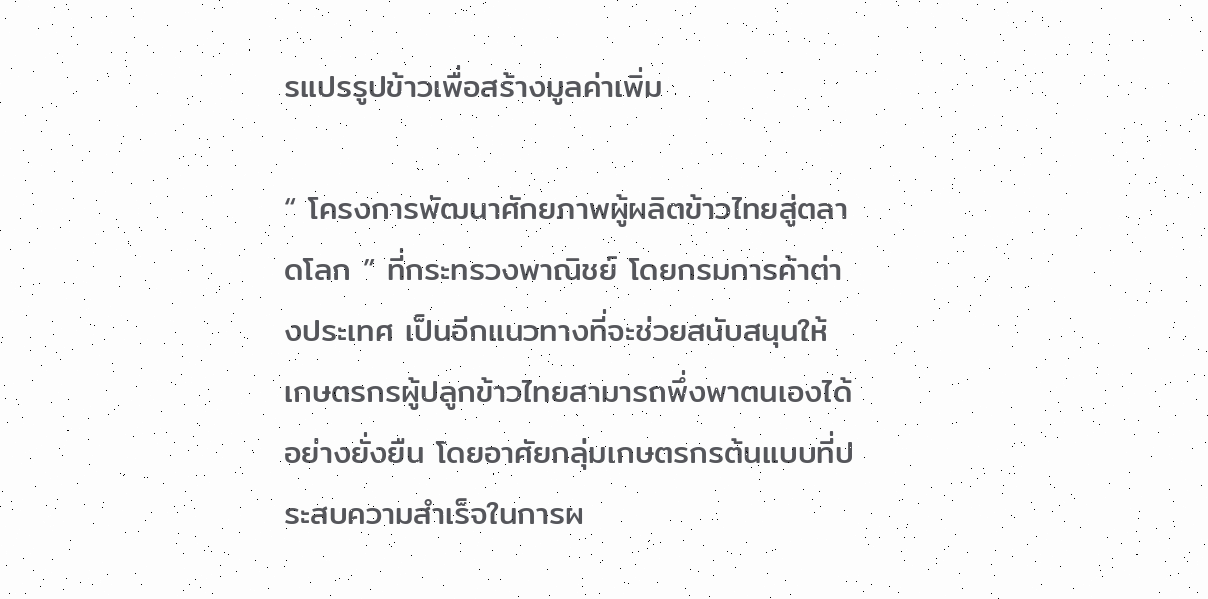รแปรรูปข้าวเพื่อสร้างมูลค่าเพิ่ม

“ โครงการพัฒนาศักยภาพผู้ผลิตข้าวไทยสู่ตลาดโลก ” ที่กระทรวงพาณิชย์ โดยกรมการค้าต่างประเทศ เป็นอีกแนวทางที่จะช่วยสนับสนุนให้เกษตรกรผู้ปลูกข้าวไทยสามารถพึ่งพาตนเองได้อย่างยั่งยืน โดยอาศัยกลุ่มเกษตรกรต้นแบบที่ประสบความสำเร็จในการผ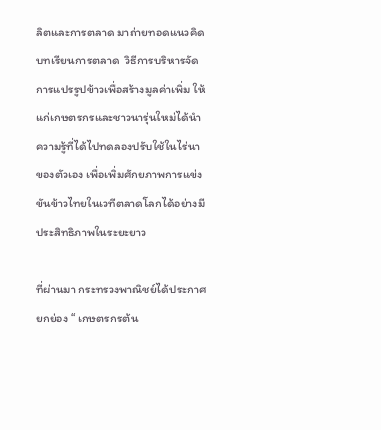ลิตและการตลาด มาถ่ายทอดแนวคิด บทเรียนการตลาด  วิธีการบริหารจัดการแปรรูปข้าวเพื่อสร้างมูลค่าเพิ่ม ให้แก่เกษตรกรและชาวนารุ่นใหม่ได้นำความรู้ที่ได้ไปทดลองปรับใช้ในไร่นาของตัวเอง เพื่อเพิ่มศักยภาพการแข่งขันข้าวไทยในเวทีตลาดโลกได้อย่างมีประสิทธิภาพในระยะยาว

ที่ผ่านมา กระทรวงพาณิชย์ได้ประกาศยกย่อง “ เกษตรกรต้น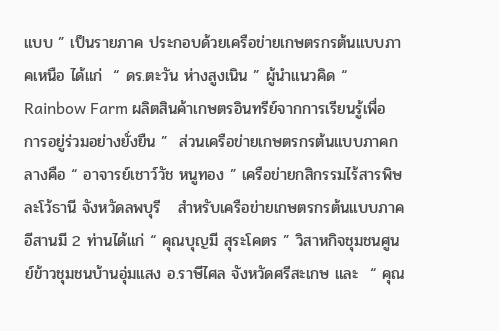แบบ ” เป็นรายภาค ประกอบด้วยเครือข่ายเกษตรกรต้นแบบภาคเหนือ ได้แก่  “ ดร.ตะวัน ห่างสูงเนิน ” ผู้นำแนวคิด “ Rainbow Farm ผลิตสินค้าเกษตรอินทรีย์จากการเรียนรู้เพื่อการอยู่ร่วมอย่างยั่งยืน ”  ส่วนเครือข่ายเกษตรกรต้นแบบภาคกลางคือ “ อาจารย์เชาว์วัช หนูทอง ” เครือข่ายกสิกรรมไร้สารพิษละโว้ธานี จังหวัดลพบุรี   สำหรับเครือข่ายเกษตรกรต้นแบบภาคอีสานมี 2 ท่านได้แก่ “ คุณบุญมี สุระโคตร ” วิสาหกิจชุมชนศูนย์ข้าวชุมชนบ้านอุ่มแสง อ.ราษีไศล จังหวัดศรีสะเกษ และ  “ คุณ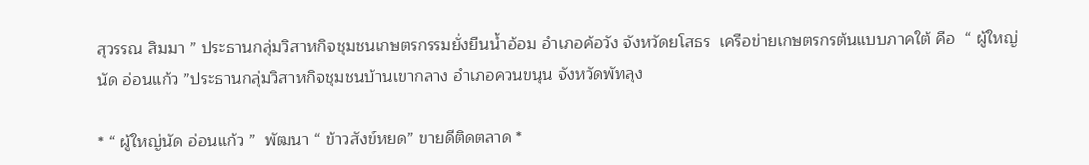สุวรรณ สิมมา ” ประธานกลุ่มวิสาหกิจชุมชนเกษตรกรรมยั่งยืนน้ำอ้อม อำเภอค้อวัง จังหวัดยโสธร  เครือข่ายเกษตรกรต้นแบบภาคใต้ คือ  “ ผู้ใหญ่นัด อ่อนแก้ว ”ประธานกลุ่มวิสาหกิจชุมชนบ้านเขากลาง อำเภอควนขนุน จังหวัดพัทลุง

* “ ผู้ใหญ่นัด อ่อนแก้ว ”  พัฒนา “ ข้าวสังข์หยด” ขายดีติดตลาด *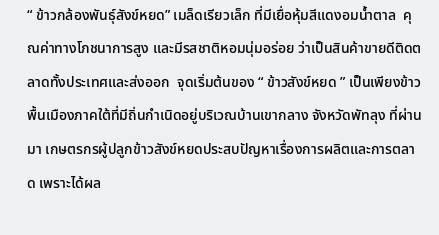“ ข้าวกล้องพันธุ์สังข์หยด” เมล็ดเรียวเล็ก ที่มีเยื่อหุ้มสีแดงอมน้ำตาล  คุณค่าทางโภชนาการสูง และมีรสชาติหอมนุ่มอร่อย ว่าเป็นสินค้าขายดีติดตลาดทั้งประเทศและส่งออก  จุดเริ่มต้นของ “ ข้าวสังข์หยด ” เป็นเพียงข้าวพื้นเมืองภาคใต้ที่มีถิ่นกำเนิดอยู่บริเวณบ้านเขากลาง จังหวัดพัทลุง ที่ผ่านมา เกษตรกรผู้ปลูกข้าวสังข์หยดประสบปัญหาเรื่องการผลิตและการตลาด เพราะได้ผล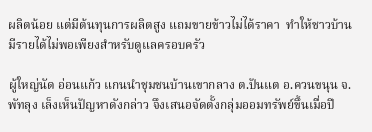ผลิตน้อย แต่มีต้นทุนการผลิตสูง แถมขายข้าวไม่ได้ราคา  ทำให้ชาวบ้านมีรายได้ไม่พอเพียงสำหรับดูแลครอบครัว

ผู้ใหญ่นัด อ่อนแก้ว แกนนำชุมชนบ้านเขากลาง ต.ปันแต อ.ควนขนุน จ.พัทลุง เล็งเห็นปัญหาดังกล่าว จึงเสนอจัดตั้งกลุ่มออมทรัพย์ขึ้นเมื่อปี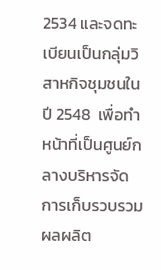2534 และจดทะเบียนเป็นกลุ่มวิสาหกิจชุมชนในปี 2548  เพื่อทำหน้าที่เป็นศูนย์กลางบริหารจัดการเก็บรวบรวมผลผลิต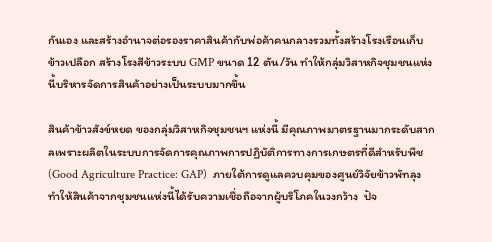กันเอง และสร้างอำนาจต่อรองราคาสินค้ากับพ่อค้าคนกลางรวมทั้งสร้างโรงเรือนเก็บข้าวเปลือก สร้างโรงสีข้าวระบบ GMP ขนาด 12 ตัน/วัน ทำให้กลุ่มวิสาหกิจชุมชนแห่งนี้บริหารจัดการสินค้าอย่างเป็นระบบมากขึ้น

สินค้าข้าวสังข์หยด ของกลุ่มวิสาหกิจชุมชนฯ แห่งนี้ มีคุณภาพมาตรฐานมากระดับสากลเพราะผลิตในระบบการจัดการคุณภาพการปฏิบัติการทางการเกษตรที่ดีสำหรับพืช (Good Agriculture Practice: GAP)  ภายใต้การดูแลควบคุมของศูนย์วิจัยข้าวพัทลุง ทำให้สินค้าจากชุมชนแห่งนี้ได้รับความเชื่อถือจากผู้บริโภคในวงกว้าง  ปัจ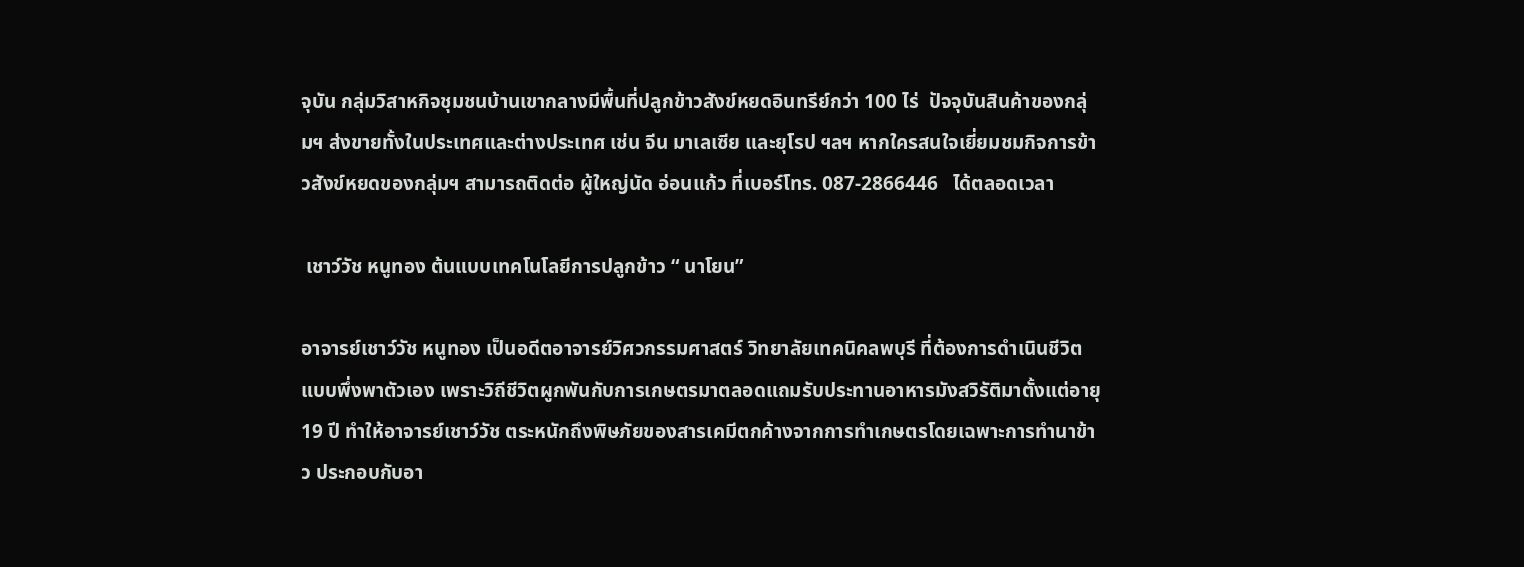จุบัน กลุ่มวิสาหกิจชุมชนบ้านเขากลางมีพื้นที่ปลูกข้าวสังข์หยดอินทรีย์กว่า 100 ไร่  ปัจจุบันสินค้าของกลุ่มฯ ส่งขายทั้งในประเทศและต่างประเทศ เช่น จีน มาเลเซีย และยุโรป ฯลฯ หากใครสนใจเยี่ยมชมกิจการข้าวสังข์หยดของกลุ่มฯ สามารถติดต่อ ผู้ใหญ่นัด อ่อนแก้ว ที่เบอร์โทร. 087-2866446   ได้ตลอดเวลา

 เชาว์วัช หนูทอง ต้นแบบเทคโนโลยีการปลูกข้าว “ นาโยน”

อาจารย์เชาว์วัช หนูทอง เป็นอดีตอาจารย์วิศวกรรมศาสตร์ วิทยาลัยเทคนิคลพบุรี ที่ต้องการดำเนินชีวิตแบบพึ่งพาตัวเอง เพราะวิถีชีวิตผูกพันกับการเกษตรมาตลอดแถมรับประทานอาหารมังสวิรัติมาตั้งแต่อายุ 19 ปี ทำให้อาจารย์เชาว์วัช ตระหนักถึงพิษภัยของสารเคมีตกค้างจากการทำเกษตรโดยเฉพาะการทำนาข้าว ประกอบกับอา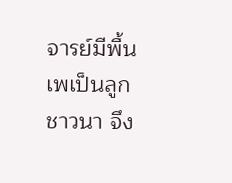จารย์มีพื้นเพเป็นลูกชาวนา จึง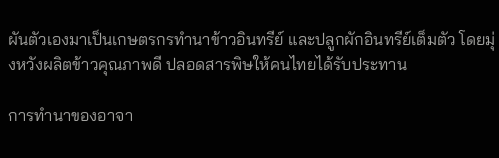ผันตัวเองมาเป็นเกษตรกรทำนาข้าวอินทรีย์ และปลูกผักอินทรีย์เต็มตัว โดยมุ่งหวังผลิตข้าวคุณภาพดี ปลอดสารพิษให้คนไทยได้รับประทาน

การทำนาของอาจา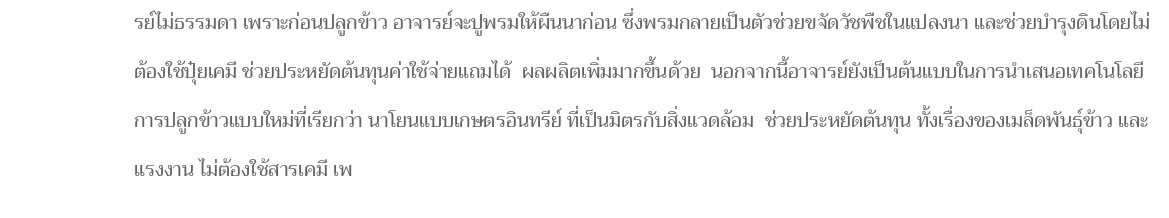รย์ไม่ธรรมดา เพราะก่อนปลูกข้าว อาจารย์จะปูพรมให้ผืนนาก่อน ซึ่งพรมกลายเป็นตัวช่วยขจัดวัชพืชในแปลงนา และช่วยบำรุงดินโดยไม่ต้องใช้ปุ๋ยเคมี ช่วยประหยัดต้นทุนค่าใช้จ่ายแถมได้  ผลผลิตเพิ่มมากขึ้นด้วย  นอกจากนี้อาจารย์ยังเป็นต้นแบบในการนำเสนอเทคโนโลยีการปลูกข้าวแบบใหม่ที่เรียกว่า นาโยนแบบเกษตรอินทรีย์ ที่เป็นมิตรกับสิ่งแวดล้อม  ช่วยประหยัดต้นทุน ทั้งเรื่องของเมล็ดพันธุ์ข้าว และแรงงาน ไม่ต้องใช้สารเคมี เพ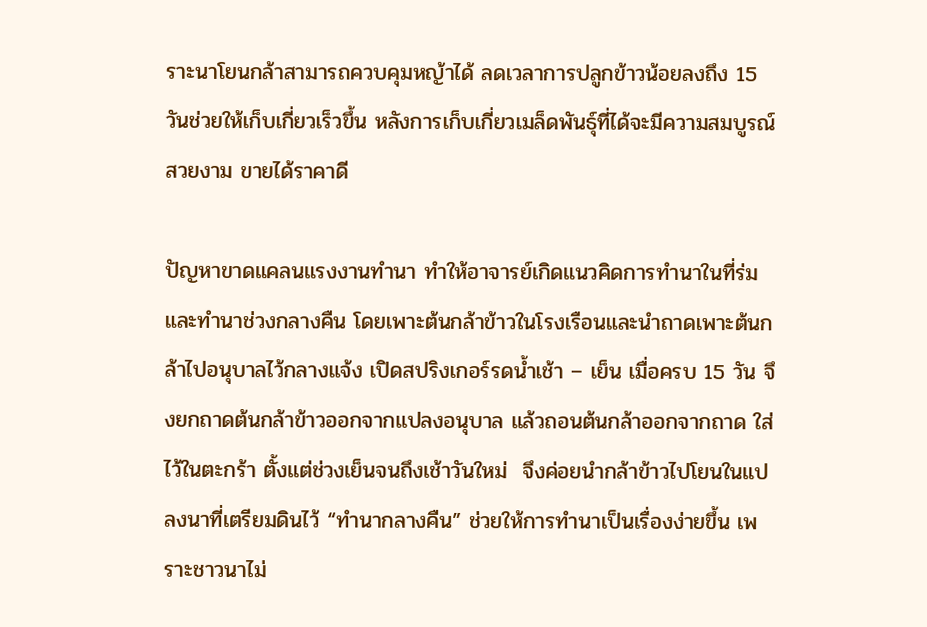ราะนาโยนกล้าสามารถควบคุมหญ้าได้ ลดเวลาการปลูกข้าวน้อยลงถึง 15 วันช่วยให้เก็บเกี่ยวเร็วขึ้น หลังการเก็บเกี่ยวเมล็ดพันธุ์ที่ได้จะมีความสมบูรณ์ สวยงาม ขายได้ราคาดี

ปัญหาขาดแคลนแรงงานทำนา ทำให้อาจารย์เกิดแนวคิดการทำนาในที่ร่ม และทำนาช่วงกลางคืน โดยเพาะต้นกล้าข้าวในโรงเรือนและนำถาดเพาะต้นกล้าไปอนุบาลไว้กลางแจ้ง เปิดสปริงเกอร์รดน้ำเช้า – เย็น เมื่อครบ 15 วัน จึงยกถาดต้นกล้าข้าวออกจากแปลงอนุบาล แล้วถอนต้นกล้าออกจากถาด ใส่ไว้ในตะกร้า ตั้งแต่ช่วงเย็นจนถึงเช้าวันใหม่  จึงค่อยนำกล้าข้าวไปโยนในแปลงนาที่เตรียมดินไว้ “ทำนากลางคืน” ช่วยให้การทำนาเป็นเรื่องง่ายขึ้น เพราะชาวนาไม่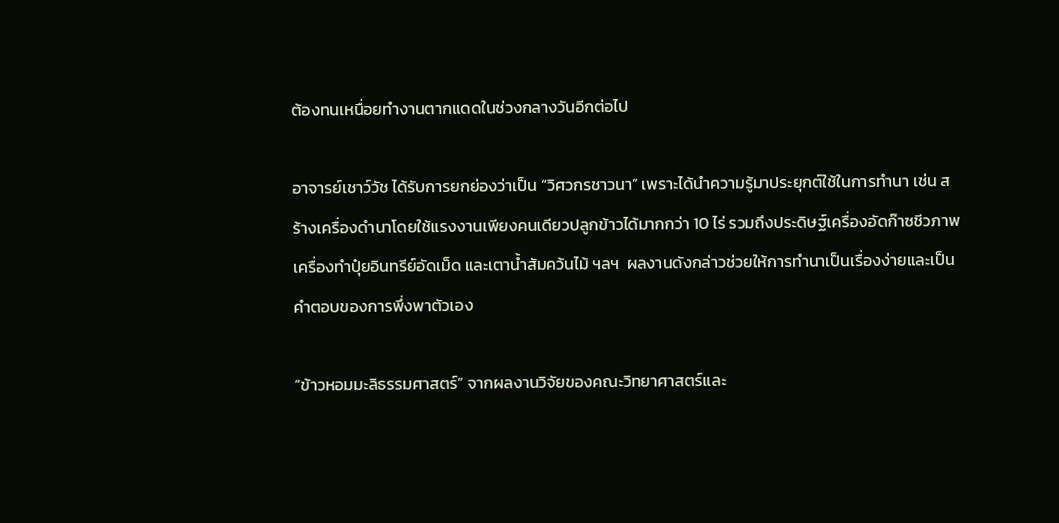ต้องทนเหนื่อยทำงานตากแดดในช่วงกลางวันอีกต่อไป

อาจารย์เชาว์วัช ได้รับการยกย่องว่าเป็น “วิศวกรชาวนา” เพราะได้นำความรู้มาประยุกต์ใช้ในการทำนา เช่น สร้างเครื่องดำนาโดยใช้แรงงานเพียงคนเดียวปลูกข้าวได้มากกว่า 10 ไร่ รวมถึงประดิษฐ์เครื่องอัดก๊าซชีวภาพ เครื่องทำปุ๋ยอินทรีย์อัดเม็ด และเตาน้ำสัมคว้นไม้ ฯลฯ  ผลงานดังกล่าวช่วยให้การทำนาเป็นเรื่องง่ายและเป็นคำตอบของการพึ่งพาตัวเอง

“ข้าวหอมมะลิธรรมศาสตร์” จากผลงานวิจัยของคณะวิทยาศาสตร์และ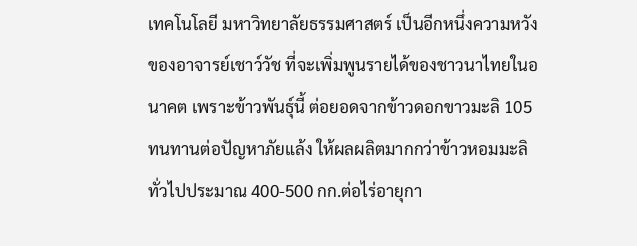เทคโนโลยี มหาวิทยาลัยธรรมศาสตร์ เป็นอีกหนึ่งความหวังของอาจารย์เชาว์วัช ที่จะเพิ่มพูนรายได้ของชาวนาไทยในอนาคต เพราะข้าวพันธุ์นี้ ต่อยอดจากข้าวดอกขาวมะลิ 105 ทนทานต่อปัญหาภัยแล้ง ให้ผลผลิตมากกว่าข้าวหอมมะลิทั่วไปประมาณ 400-500 กก.ต่อไร่อายุกา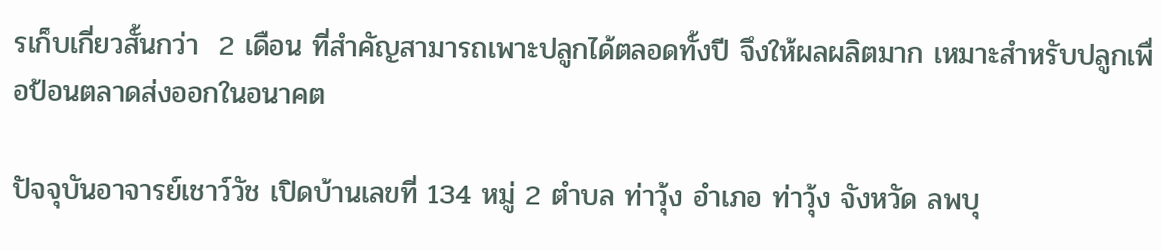รเก็บเกี่ยวสั้นกว่า  2 เดือน ที่สำคัญสามารถเพาะปลูกได้ตลอดทั้งปี จึงให้ผลผลิตมาก เหมาะสำหรับปลูกเพื่อป้อนตลาดส่งออกในอนาคต

ปัจจุบันอาจารย์เชาว์วัช เปิดบ้านเลขที่ 134 หมู่ 2 ตำบล ท่าวุ้ง อำเภอ ท่าวุ้ง จังหวัด ลพบุ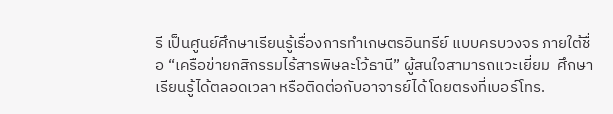รี เป็นศูนย์ศึกษาเรียนรู้เรื่องการทำเกษตรอินทรีย์ แบบครบวงจร ภายใต้ชื่อ “เครือข่ายกสิกรรมไร้สารพิษละโว้ธานี” ผู้สนใจสามารถแวะเยี่ยม  ศึกษาเรียนรู้ได้ตลอดเวลา หรือติดต่อกับอาจารย์ได้โดยตรงที่เบอร์โทร.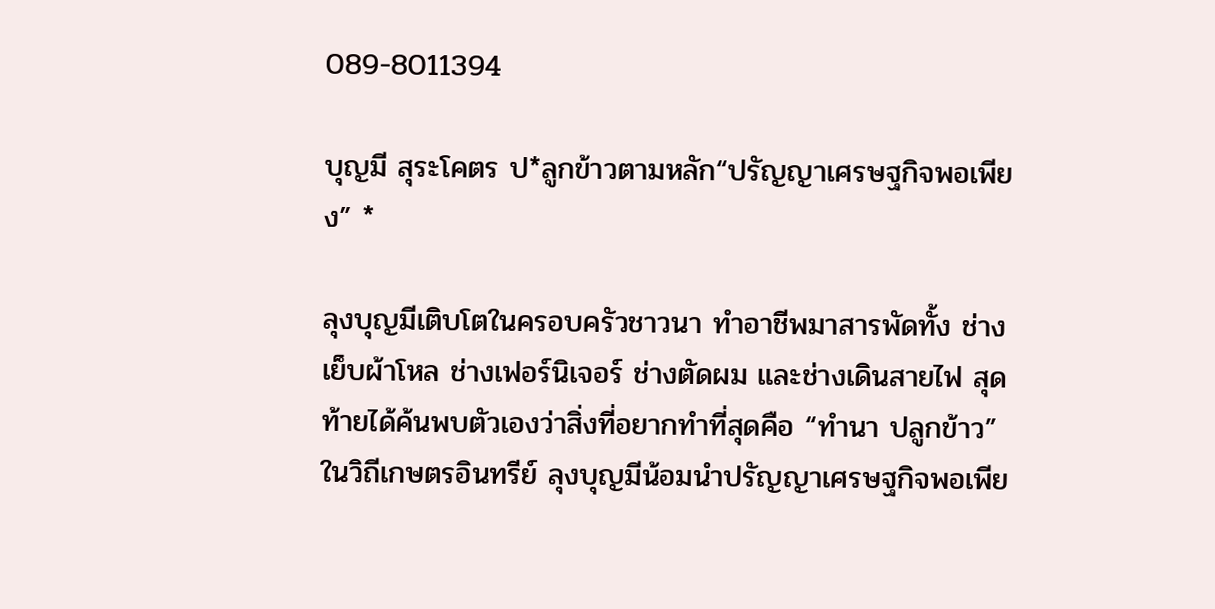089-8011394

บุญมี สุระโคตร ป*ลูกข้าวตามหลัก“ปรัญญาเศรษฐกิจพอเพียง” *

ลุงบุญมีเติบโตในครอบครัวชาวนา ทำอาชีพมาสารพัดทั้ง ช่างเย็บผ้าโหล ช่างเฟอร์นิเจอร์ ช่างตัดผม และช่างเดินสายไฟ สุดท้ายได้ค้นพบตัวเองว่าสิ่งที่อยากทำที่สุดคือ “ทำนา ปลูกข้าว” ในวิถีเกษตรอินทรีย์ ลุงบุญมีน้อมนำปรัญญาเศรษฐกิจพอเพีย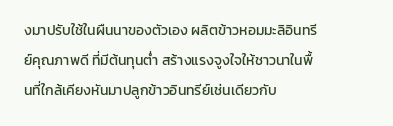งมาปรับใช้ในผืนนาของตัวเอง ผลิตข้าวหอมมะลิอินทรีย์คุณภาพดี ที่มีต้นทุนต่ำ สร้างแรงจูงใจให้ชาวนาในพื้นที่ใกล้เคียงหันมาปลูกข้าวอินทรีย์เช่นเดียวกับ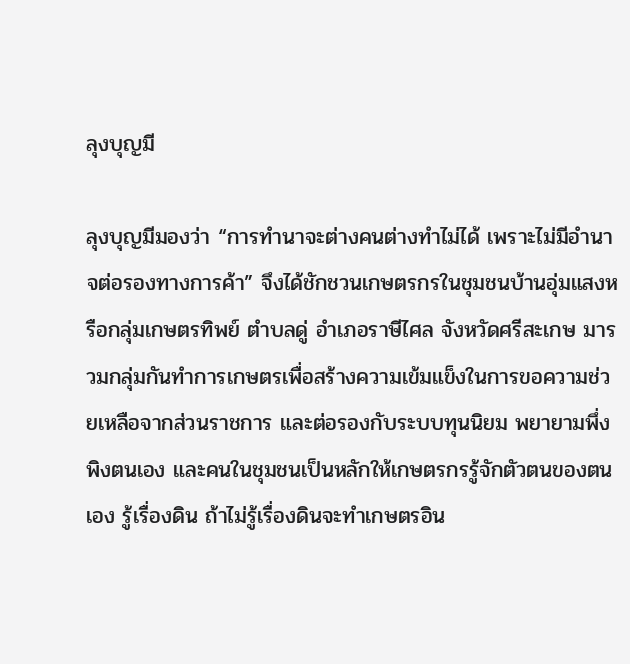ลุงบุญมี

ลุงบุญมีมองว่า “การทำนาจะต่างคนต่างทำไม่ได้ เพราะไม่มีอำนาจต่อรองทางการค้า” จึงได้ชักชวนเกษตรกรในชุมชนบ้านอุ่มแสงหรือกลุ่มเกษตรทิพย์ ตำบลดู่ อำเภอราษีไศล จังหวัดศรีสะเกษ มารวมกลุ่มกันทำการเกษตรเพื่อสร้างความเข้มแข็งในการขอความช่วยเหลือจากส่วนราชการ และต่อรองกับระบบทุนนิยม พยายามพึ่งพิงตนเอง และคนในชุมชนเป็นหลักให้เกษตรกรรู้จักตัวตนของตนเอง รู้เรื่องดิน ถ้าไม่รู้เรื่องดินจะทำเกษตรอิน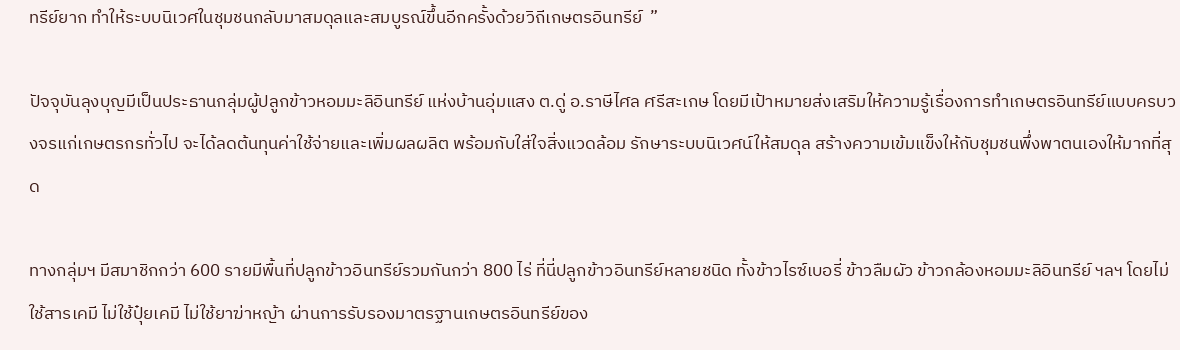ทรีย์ยาก ทำให้ระบบนิเวศในชุมชนกลับมาสมดุลและสมบูรณ์ขึ้นอีกครั้งด้วยวิถีเกษตรอินทรีย์  ”

ปัจจุบันลุงบุญมีเป็นประธานกลุ่มผู้ปลูกข้าวหอมมะลิอินทรีย์ แห่งบ้านอุ่มแสง ต.ดู่ อ.ราษีไศล ศรีสะเกษ โดยมีเป้าหมายส่งเสริมให้ความรู้เรื่องการทำเกษตรอินทรีย์แบบครบวงจรแก่เกษตรกรทั่วไป จะได้ลดต้นทุนค่าใช้จ่ายและเพิ่มผลผลิต พร้อมกับใส่ใจสิ่งแวดล้อม รักษาระบบนิเวศน์ให้สมดุล สร้างความเข้มแข็งให้กับชุมชนพึ่งพาตนเองให้มากที่สุด

ทางกลุ่มฯ มีสมาชิกกว่า 600 รายมีพื้นที่ปลูกข้าวอินทรีย์รวมกันกว่า 800 ไร่ ที่นี่ปลูกข้าวอินทรีย์หลายชนิด ทั้งข้าวไรซ์เบอรี่ ข้าวลืมผัว ข้าวกล้องหอมมะลิอินทรีย์ ฯลฯ โดยไม่ใช้สารเคมี ไม่ใช้ปุ๋ยเคมี ไม่ใช้ยาฆ่าหญ้า ผ่านการรับรองมาตรฐานเกษตรอินทรีย์ของ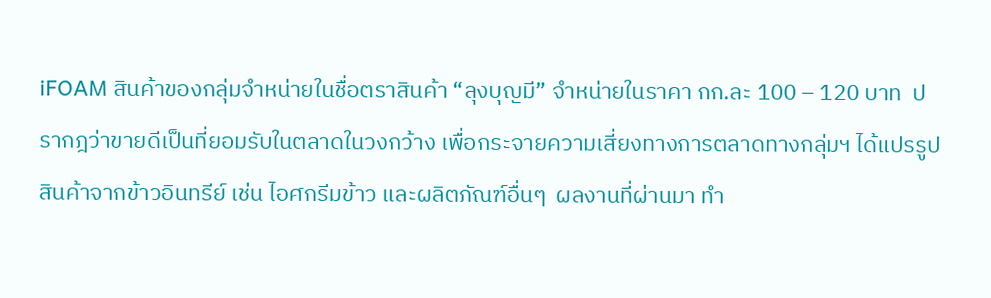iFOAM สินค้าของกลุ่มจำหน่ายในชื่อตราสินค้า “ลุงบุญมี” จำหน่ายในราคา กก.ละ 100 – 120 บาท  ปรากฎว่าขายดีเป็นที่ยอมรับในตลาดในวงกว้าง เพื่อกระจายความเสี่ยงทางการตลาดทางกลุ่มฯ ได้แปรรูปสินค้าจากข้าวอินทรีย์ เช่น ไอศกรีมข้าว และผลิตภัณฑ์อื่นๆ  ผลงานที่ผ่านมา ทำ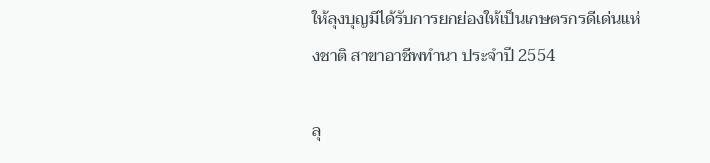ให้ลุงบุญมีได้รับการยกย่องให้เป็นเกษตรกรดีเด่นแห่งชาติ สาขาอาชีพทำนา ประจำปี 2554

ลุ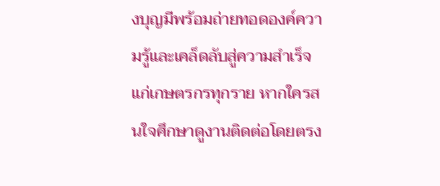งบุญมีพร้อมถ่ายทอดองค์ความรู้และเคล็ดลับสู่ความสำเร็จแก่เกษตรกรทุกราย หากใครสนใจศึกษาดูงานติดต่อโดยตรง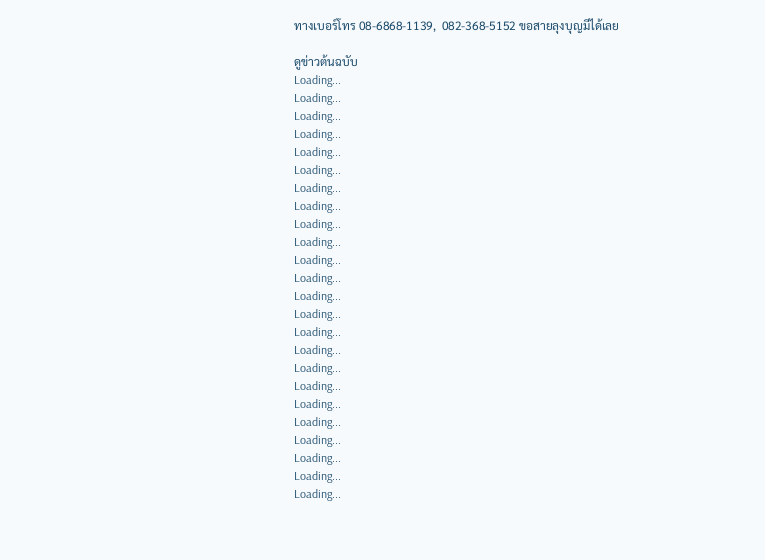ทางเบอร์โทร 08-6868-1139,  082-368-5152 ขอสายลุงบุญมีได้เลย

ดูข่าวต้นฉบับ
Loading...
Loading...
Loading...
Loading...
Loading...
Loading...
Loading...
Loading...
Loading...
Loading...
Loading...
Loading...
Loading...
Loading...
Loading...
Loading...
Loading...
Loading...
Loading...
Loading...
Loading...
Loading...
Loading...
Loading...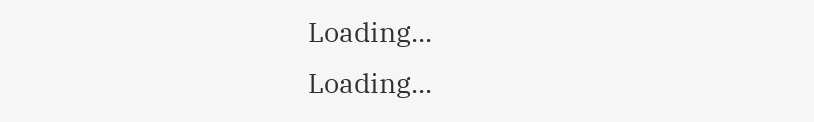Loading...
Loading...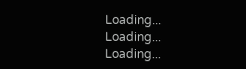Loading...
Loading...
Loading...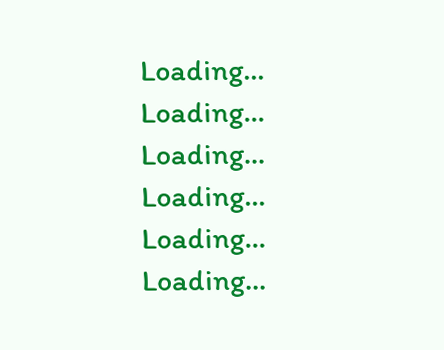Loading...
Loading...
Loading...
Loading...
Loading...
Loading...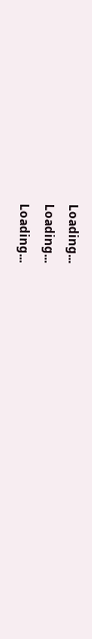Loading...
Loading...
Loading...